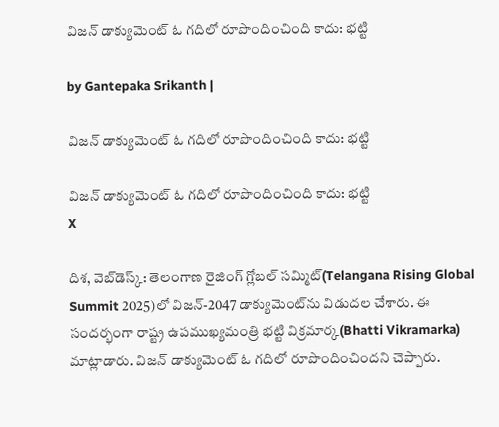విజన్ డాక్యుమెంట్ ఓ గదిలో రూపొందించింది కాదు: భట్టి

by Gantepaka Srikanth |

విజన్ డాక్యుమెంట్ ఓ గదిలో రూపొందించింది కాదు: భట్టి

విజన్ డాక్యుమెంట్ ఓ గదిలో రూపొందించింది కాదు: భట్టి
X

దిశ, వెబ్‌డెస్క్: తెలంగాణ రైజింగ్ గ్లోబల్ సమ్మిట్‌(Telangana Rising Global Summit 2025)లో విజన్‌-2047 డాక్యుమెంట్‌ను విడుదల చేశారు. ఈ సందర్భంగా రాష్ట్ర ఉపముఖ్యమంత్రి భట్టి విక్రమార్క(Bhatti Vikramarka) మాట్లాడారు. విజన్ డాక్యుమెంట్ ఓ గదిలో రూపొందించిందని చెప్పారు.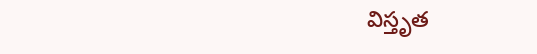విస్తృత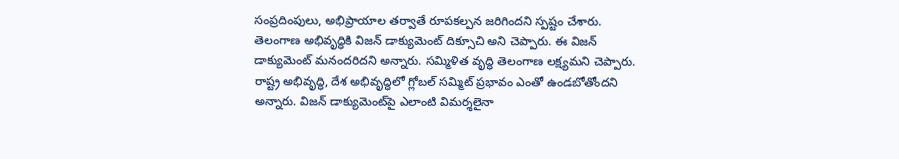సంప్రదింపులు, అభిప్రాయాల తర్వాతే రూపకల్పన జరిగిందని స్పష్టం చేశారు. తెలంగాణ అభివృద్ధికి విజన్ డాక్యుమెంట్ దిక్సూచి అని చెప్పారు. ఈ విజన్ డాక్యుమెంట్ మనందరిదని అన్నారు. సమ్మిళిత వృద్ధి తెలంగాణ లక్ష్యమని చెప్పారు. రాష్ట్ర అభివృద్ధి, దేశ అభివృద్ధిలో గ్లోబల్ సమ్మిట్ ప్రభావం ఎంతో ఉండబోతోందని అన్నారు. విజన్ డాక్యుమెంట్‌పై ఎలాంటి విమర్శలైనా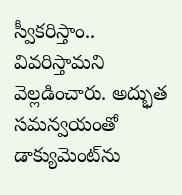స్వీకరిస్తాం.. వివరిస్తామని వెల్లడించారు. అద్భుత సమన్వయంతో డాక్యుమెంట్‌ను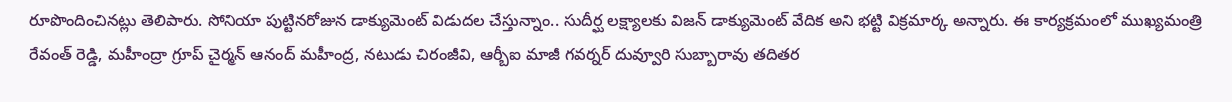రూపొందించినట్లు తెలిపారు. సోనియా పుట్టినరోజున డాక్యుమెంట్ విడుదల చేస్తున్నాం.. సుదీర్ఘ లక్ష్యాలకు విజన్ డాక్యుమెంట్ వేదిక అని భట్టి విక్రమార్క అన్నారు. ఈ కార్యక్రమంలో ముఖ్యమంత్రి రేవంత్ రెడ్డి, మహీంద్రా గ్రూప్‌ చైర్మన్‌ ఆనంద్‌ మహీంద్ర, నటుడు చిరంజీవి, ఆర్బీఐ మాజీ గవర్నర్‌ దువ్వూరి సుబ్బారావు తదితర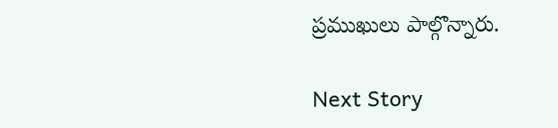ప్రముఖులు పాల్గొన్నారు.

Next Story